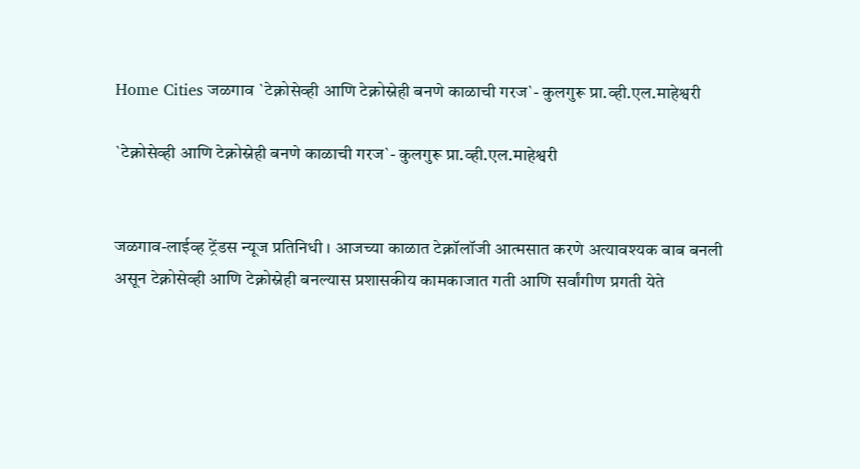Home Cities जळगाव `टेक्नोसेव्ही आणि टेक्नोस्नेही बनणे काळाची गरज`- कुलगुरू प्रा.व्ही.एल.माहेश्वरी

`टेक्नोसेव्ही आणि टेक्नोस्नेही बनणे काळाची गरज`- कुलगुरू प्रा.व्ही.एल.माहेश्वरी


जळगाव-लाईव्ह ट्रेंडस न्यूज प्रतिनिधी । आजच्या काळात टेक्नॉलॉजी आत्मसात करणे अत्यावश्यक बाब बनली असून टेक्नोसेव्ही आणि टेक्नोस्नेही बनल्यास प्रशासकीय कामकाजात गती आणि सर्वांगीण प्रगती येते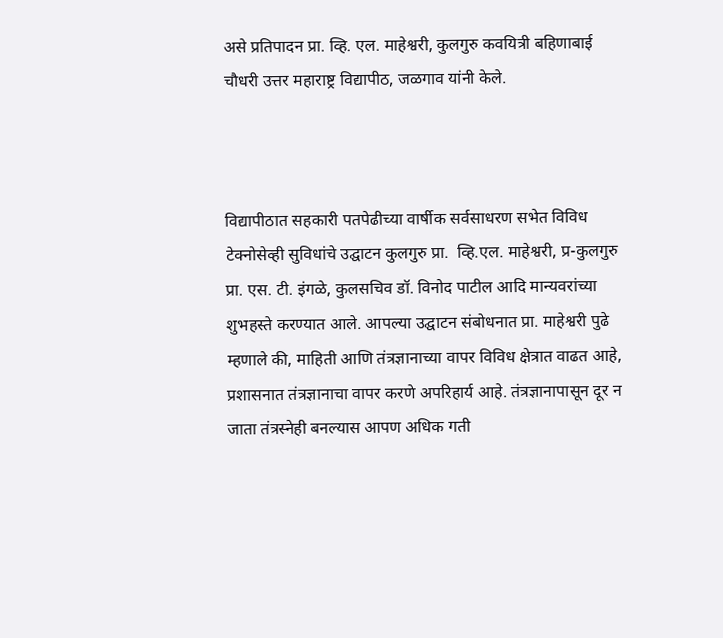असे प्रतिपादन प्रा. व्हि. एल. माहेश्वरी, कुलगुरु कवयित्री बहिणाबाई चौधरी उत्तर महाराष्ट्र विद्यापीठ, जळगाव यांनी केले.



विद्यापीठात सहकारी पतपेढीच्या वार्षीक सर्वसाधरण सभेत विविध टेक्नोसेव्ही सुविधांचे उद्घाटन कुलगुरु प्रा.  व्हि.एल. माहेश्वरी, प्र-कुलगुरु प्रा. एस. टी. इंगळे, कुलसचिव डॉ. विनोद पाटील आदि मान्यवरांच्या शुभहस्ते करण्यात आले. आपल्या उद्घाटन संबोधनात प्रा. माहेश्वरी पुढे म्हणाले की, माहिती आणि तंत्रज्ञानाच्या वापर विविध क्षेत्रात वाढत आहे, प्रशासनात तंत्रज्ञानाचा वापर करणे अपरिहार्य आहे. तंत्रज्ञानापासून दूर न जाता तंत्रस्नेही बनल्यास आपण अधिक गती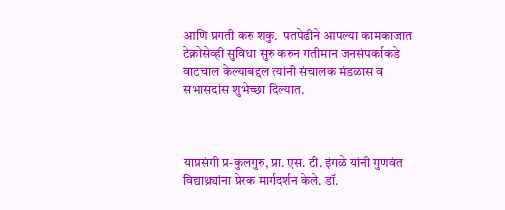आणि प्रगती करु शकु.  पतपेढीने आपल्या कामकाजात टेक्नोसेव्ही सुविधा सुरु करुन गतीमान जनसंपर्काकडे वाटचाल केल्याबद्दल त्यांनी संचालक मंडळास व सभासदांस शुभेच्छा दिल्यात.



याप्रसंगी प्र-कुलगुरु, प्रा. एस. टी. इंगळे यांनी गुणवंत विद्याथ्र्यांना प्रेरक मार्गदर्शन केले. डॉ.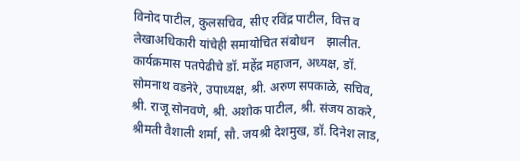विनोद पाटील, कुलसचिव, सीए रविंद्र पाटील, वित्त व लेखाअधिकारी यांचेही समायोचित संबोधन    झालीत. कार्यक्रमास पतपेढीचे डॉ. महेंद्र महाजन, अध्यक्ष, डॉ. सोमनाथ वडनेरे, उपाध्यक्ष, श्री. अरुण सपकाळे, सचिव, श्री. राजू सोनवणे, श्री. अशोक पाटील, श्री. संजय ठाकरे, श्रीमती वैशाली शर्मा, सौ. जयश्री देशमुख, डॉ. दिनेश लाड,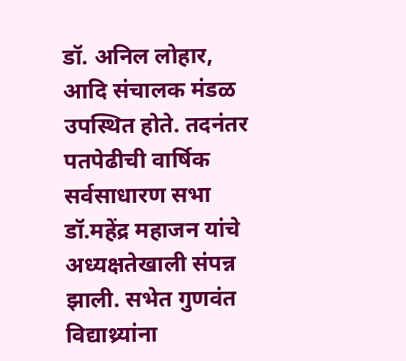डॉ. अनिल लोहार,  आदि संचालक मंडळ उपस्थित होते. तदनंतर पतपेढीची वार्षिक सर्वसाधारण सभा डॉ.महेंद्र महाजन यांचे अध्यक्षतेखाली संपन्न झाली. सभेत गुणवंत विद्याथ्र्यांना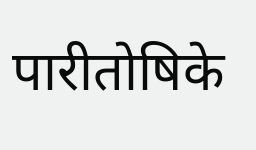पारीतोषिके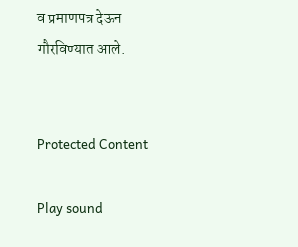व प्रमाणपत्र देऊन गौरविण्यात आले.


Protected Content

Play sound